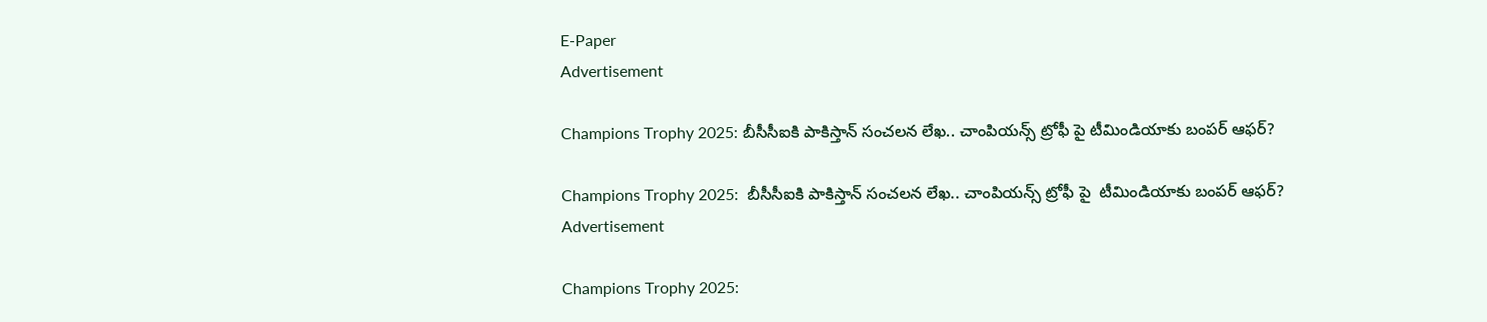E-Paper
Advertisement

Champions Trophy 2025: బీసీసీఐకి పాకిస్తాన్ సంచలన లేఖ.. చాంపియన్స్ ట్రోఫీ పై టీమిండియాకు బంపర్ ఆఫర్?

Champions Trophy 2025:  బీసీసీఐకి పాకిస్తాన్ సంచలన లేఖ.. చాంపియన్స్ ట్రోఫీ పై  టీమిండియాకు బంపర్ ఆఫర్?
Advertisement

Champions Trophy 2025: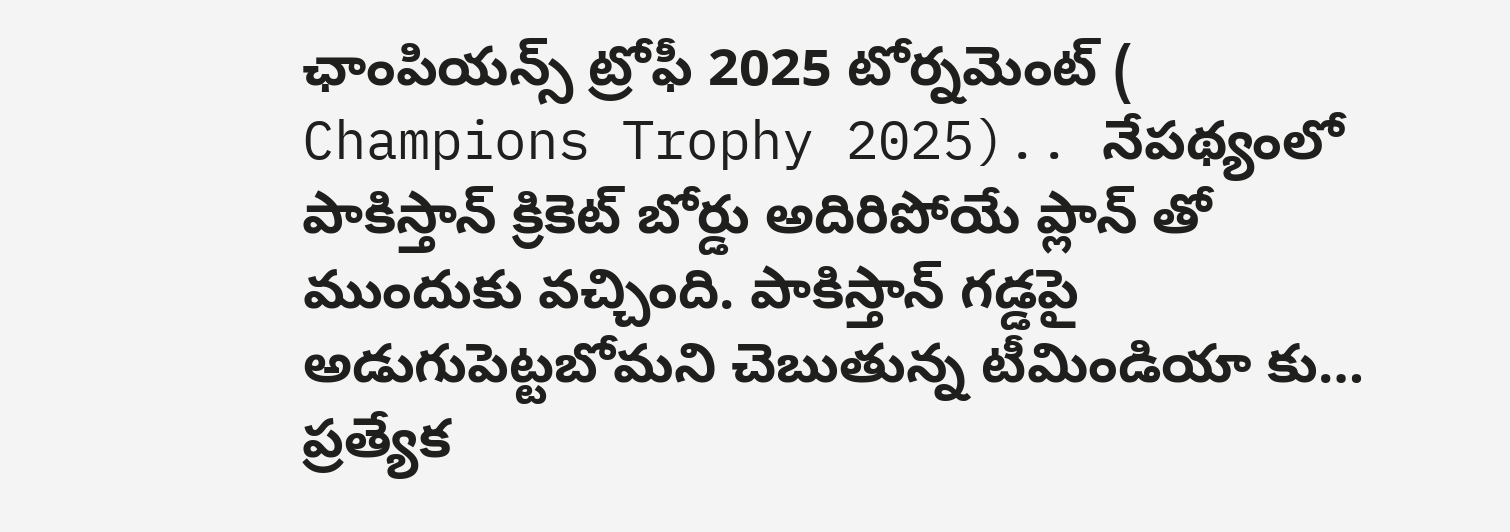ఛాంపియన్స్ ట్రోఫీ 2025 టోర్నమెంట్ ( Champions Trophy 2025).. నేపథ్యంలో పాకిస్తాన్ క్రికెట్ బోర్డు అదిరిపోయే ప్లాన్ తో ముందుకు వచ్చింది. పాకిస్తాన్ గడ్డపై అడుగుపెట్టబోమని చెబుతున్న టీమిండియా కు… ప్రత్యేక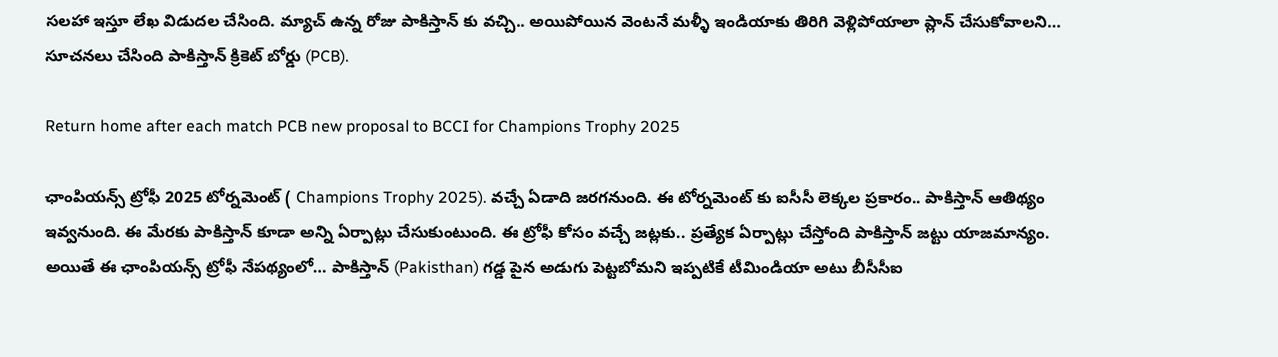సలహా ఇస్తూ లేఖ విడుదల చేసింది. మ్యాచ్ ఉన్న రోజు పాకిస్తాన్ కు వచ్చి.. అయిపోయిన వెంటనే మళ్ళీ ఇండియాకు తిరిగి వెళ్లిపోయాలా ప్లాన్ చేసుకోవాలని… సూచనలు చేసింది పాకిస్తాన్ క్రికెట్ బోర్డు (PCB).

Return home after each match PCB new proposal to BCCI for Champions Trophy 2025

ఛాంపియన్స్ ట్రోఫీ 2025 టోర్నమెంట్ ( Champions Trophy 2025). వచ్చే ఏడాది జరగనుంది. ఈ టోర్నమెంట్ కు ఐసీసీ లెక్కల ప్రకారం.. పాకిస్తాన్ ఆతిథ్యం ఇవ్వనుంది. ఈ మేరకు పాకిస్తాన్ కూడా అన్ని ఏర్పాట్లు చేసుకుంటుంది. ఈ ట్రోఫీ కోసం వచ్చే జట్లకు.. ప్రత్యేక ఏర్పాట్లు చేస్తోంది పాకిస్తాన్ జట్టు యాజమాన్యం. అయితే ఈ ఛాంపియన్స్ ట్రోఫీ నేపథ్యంలో… పాకిస్తాన్ (Pakisthan) గడ్డ పైన అడుగు పెట్టబోమని ఇప్పటికే టీమిండియా అటు బీసీసీఐ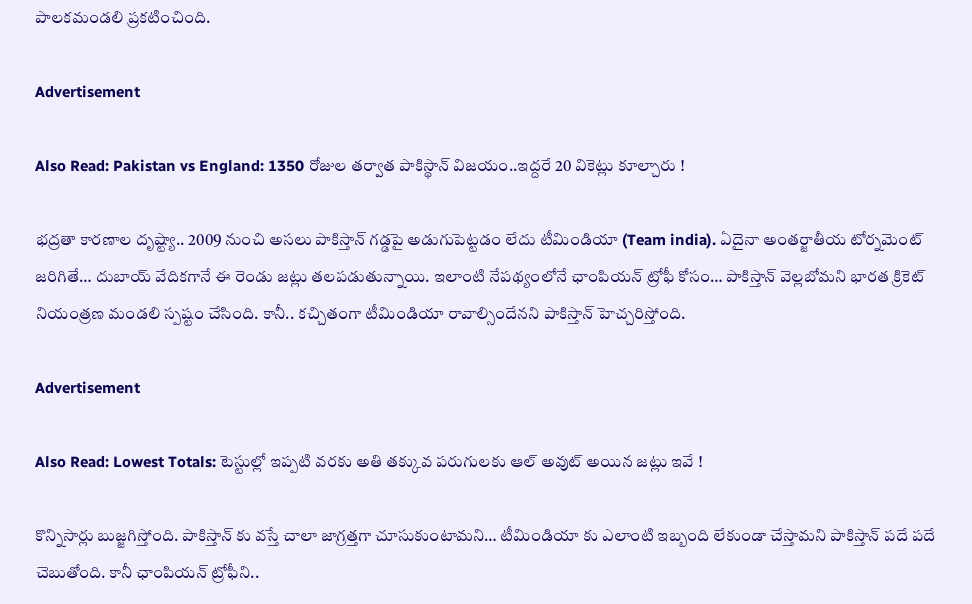పాలకమండలి ప్రకటించింది.

Advertisement

Also Read: Pakistan vs England: 1350 రోజుల తర్వాత పాకిస్థాన్‌ విజయం..ఇద్దరే 20 వికెట్లు కూల్చారు !

భద్రతా కారణాల దృష్ట్యా.. 2009 నుంచి అసలు పాకిస్తాన్ గడ్డపై అడుగుపెట్టడం లేదు టీమిండియా (Team india). ఏదైనా అంతర్జాతీయ టోర్నమెంట్ జరిగితే… దుబాయ్ వేదికగానే ఈ రెండు జట్లు తలపడుతున్నాయి. ఇలాంటి నేపథ్యంలోనే ఛాంపియన్ ట్రోఫీ కోసం… పాకిస్తాన్ వెల్లబోమని భారత క్రికెట్ నియంత్రణ మండలి స్పష్టం చేసింది. కానీ.. కచ్చితంగా టీమిండియా రావాల్సిందేనని పాకిస్తాన్ హెచ్చరిస్తోంది.

Advertisement

Also Read: Lowest Totals: టెస్టుల్లో ఇప్పటి వరకు అతి తక్కువ పరుగులకు ఆల్ అవుట్ అయిన జట్లు ఇవే !

కొన్నిసార్లు బుజ్జగిస్తోంది. పాకిస్తాన్ కు వస్తే చాలా జాగ్రత్తగా చూసుకుంటామని… టీమిండియా కు ఎలాంటి ఇబ్బంది లేకుండా చేస్తామని పాకిస్తాన్ పదే పదే చెబుతోంది. కానీ ఛాంపియన్ ట్రోఫీని..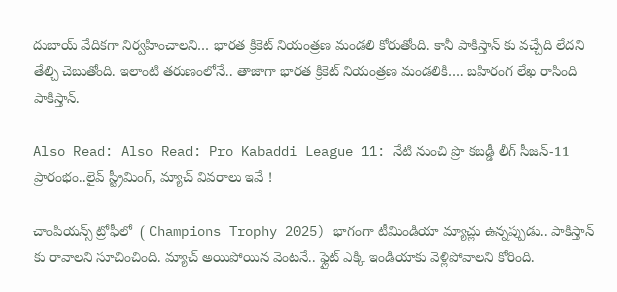దుబాయ్ వేదికగా నిర్వహించాలని… భారత క్రికెట్ నియంత్రణ మండలి కోరుతోంది. కానీ పాకిస్తాన్ కు వచ్చేది లేదని తేల్చి చెబుతోంది. ఇలాంటి తరుణంలోనే.. తాజాగా భారత క్రికెట్ నియంత్రణ మండలికి…. బహిరంగ లేఖ రాసింది పాకిస్తాన్.

Also Read: Also Read: Pro Kabaddi League 11: నేటి నుంచి ప్రొ కబడ్డీ లీగ్‌ సీజన్‌-11 ప్రారంభం..లైవ్‌ స్ట్రీమింగ్‌, మ్యాచ్‌ వివరాలు ఇవే !

చాంపియన్స్ ట్రోఫీలో  ( Champions Trophy 2025) భాగంగా టీమిండియా మ్యాచ్లు ఉన్నప్పుడు.. పాకిస్తాన్ కు రావాలని సూచించింది. మ్యాచ్ అయిపోయిన వెంటనే.. ఫ్లైట్ ఎక్కి ఇండియాకు వెళ్లిపోవాలని కోరింది.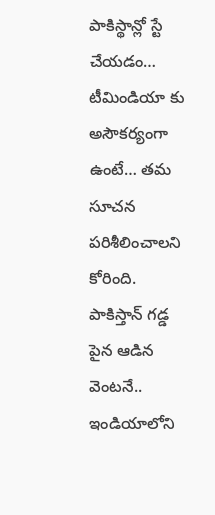పాకిస్థాన్లో స్టే చేయడం… టీమిండియా కు అసౌకర్యంగా ఉంటే… తమ సూచన పరిశీలించాలని కోరింది. పాకిస్తాన్ గడ్డ పైన ఆడిన వెంటనే.. ఇండియాలోని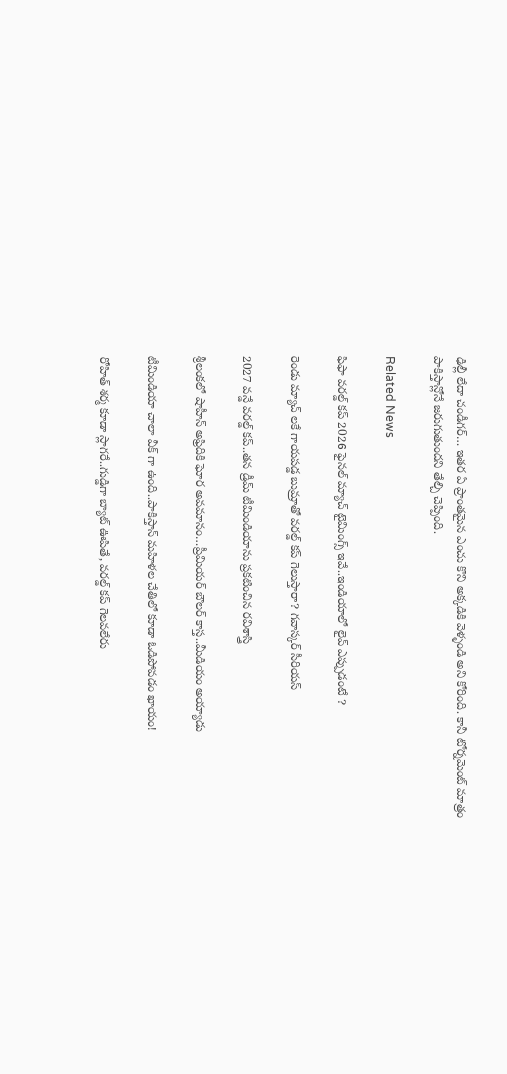ఢిల్లీ లేదా చండీగర్… ఇతర ఏ ప్రాంతమైన ఎంచు కొని అక్కడికి వెళ్ళండి అని కోరింది. కానీ టోర్నమెంట్ మాత్రం పాకిస్తాన్లోనే జరుగుతుందని తేల్చి చెప్పింది.

Related News

ఫిఫా వ‌ర‌ల్డ్ క‌ప్ 2026 ఫైన‌ల్ మ్యాచ్ టైమింగ్స్ ఇవే..ఇండియాలో లైవ్ ఎప్పుడంటే ?

రెండు మ్యాచ్ ల‌కే గాయ‌ప‌డ్డ బుమ్రాతో వ‌ర‌ల్డ్ క‌ప్ గెలుస్తారా? గ‌వాస్క‌ర్ సీరియ‌స్‌

2027 వ‌న్డే వ‌ర‌ల్డ్ క‌ప్..త‌న డ్రీమ్ టీమిండియాను ప్ర‌క‌టించిన ర‌విశాస్త్రి

శ్రీలంక‌లో షాహీన్ అఫ్రిదికి ఘోర అవ‌మానం…ప్రీమియ‌ర్ బౌల‌ర్ కాస్త..మీడియం అయ్యాడు

టీమిండియా చాలా వీక్ గా ఉంది..పాకిస్తాన్ మ‌హిళ‌ల చేతిలో కూడా ఓడిపోవ‌డం ఖాయం!

రోహిత్ శ‌ర్మ‌ కూడా స్లాగ‌రే..గుడ్డిగా బ్యాట్ ఊపితే, వ‌ర‌ల్డ్ క‌ప్ గెల‌వ‌లేరు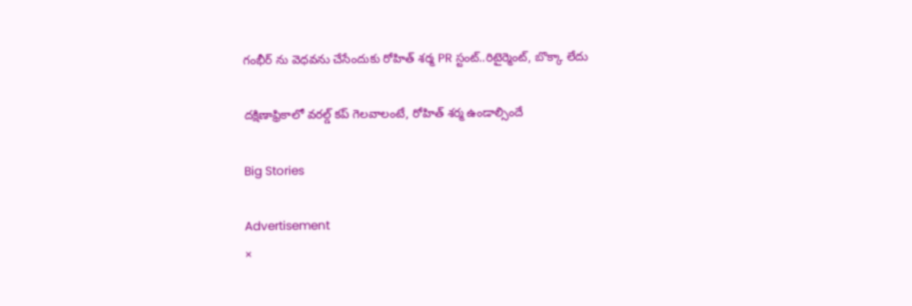గంభీర్ ను వెధ‌వ‌ను చేసేందుకు రోహిత్ శ‌ర్మ PR స్టంట్..రిటైర్మెంట్, బొక్కా లేదు

దక్షిణాఫ్రికాలో వ‌ర‌ల్డ్ క‌ప్ గెల‌వాలంటే, రోహిత్ శ‌ర్మ ఉండాల్సిందే

Big Stories

Advertisement
×